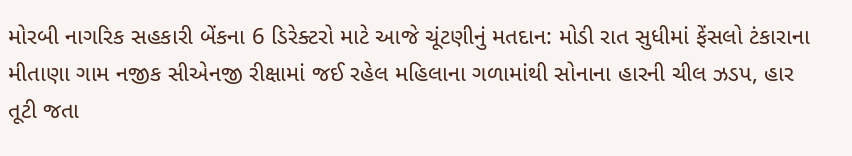મોરબી નાગરિક સહકારી બેંકના 6 ડિરેક્ટરો માટે આજે ચૂંટણીનું મતદાન: મોડી રાત સુધીમાં ફેંસલો ટંકારાના મીતાણા ગામ નજીક સીએનજી રીક્ષામાં જઈ રહેલ મહિલાના ગળામાંથી સોનાના હારની ચીલ ઝડપ, હાર તૂટી જતા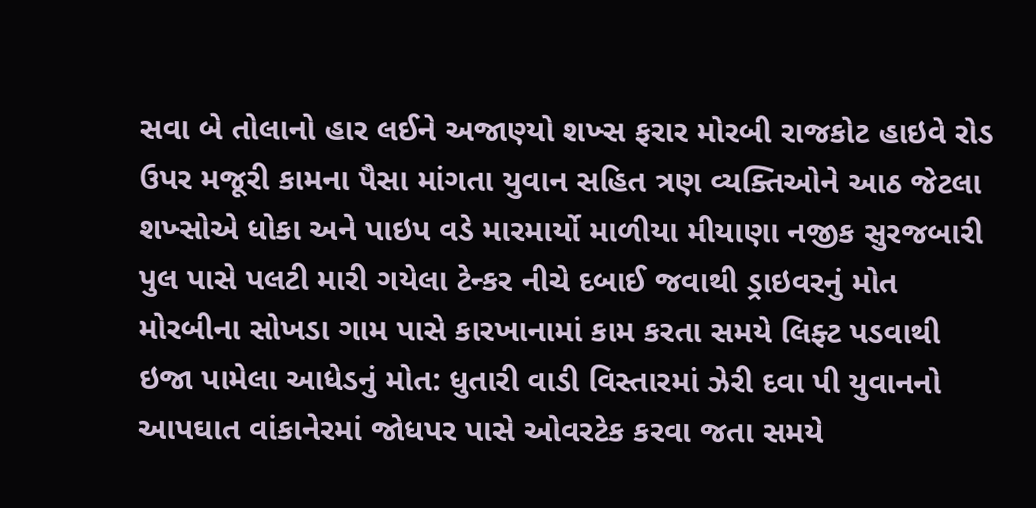સવા બે તોલાનો હાર લઈને અજાણ્યો શખ્સ ફરાર મોરબી રાજકોટ હાઇવે રોડ ઉપર મજૂરી કામના પૈસા માંગતા યુવાન સહિત ત્રણ વ્યક્તિઓને આઠ જેટલા શખ્સોએ ધોકા અને પાઇપ વડે મારમાર્યો માળીયા મીયાણા નજીક સુરજબારી પુલ પાસે પલટી મારી ગયેલા ટેન્કર નીચે દબાઈ જવાથી ડ્રાઇવરનું મોત મોરબીના સોખડા ગામ પાસે કારખાનામાં કામ કરતા સમયે લિફ્ટ પડવાથી ઇજા પામેલા આધેડનું મોત: ધુતારી વાડી વિસ્તારમાં ઝેરી દવા પી યુવાનનો આપઘાત વાંકાનેરમાં જોધપર પાસે ઓવરટેક કરવા જતા સમયે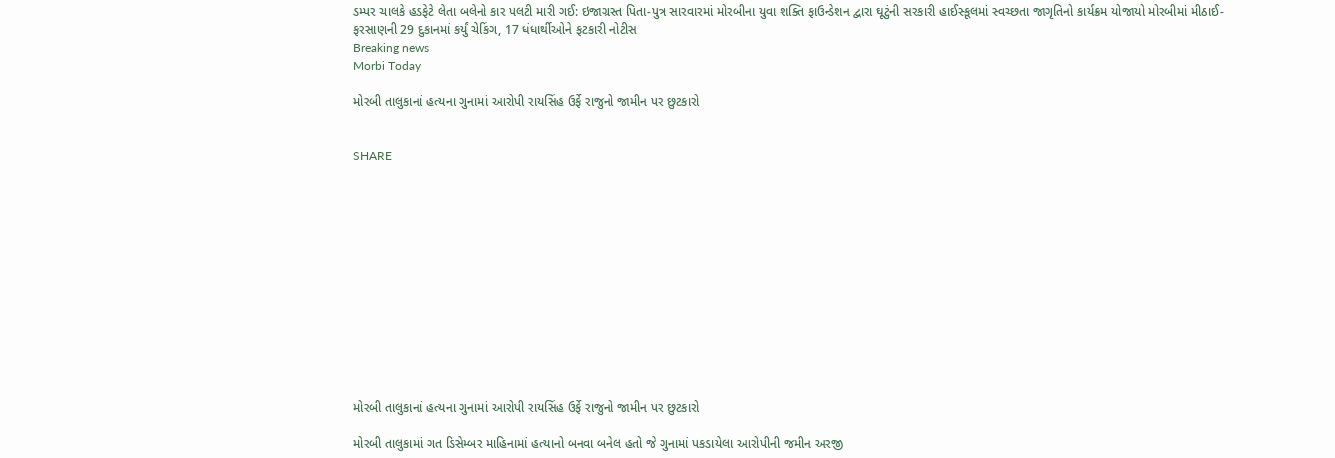ડમ્પર ચાલકે હડફેટે લેતા બલેનો કાર પલટી મારી ગઈ: ઇજાગ્રસ્ત પિતા-પુત્ર સારવારમાં મોરબીના યુવા શક્તિ ફાઉન્ડેશન દ્વારા ઘૂટુંની સરકારી હાઈસ્કૂલમાં સ્વચ્છતા જાગૃતિનો કાર્યક્રમ યોજાયો મોરબીમાં મીઠાઈ-ફરસાણની 29 દુકાનમાં કર્યું ચેકિંગ, 17 ધંધાર્થીઓને ફટકારી નોટીસ
Breaking news
Morbi Today

મોરબી તાલુકાનાં હત્યના ગુનામાં આરોપી રાયસિંહ ઉર્ફે રાજુનો જામીન પર છુટકારો


SHARE













મોરબી તાલુકાનાં હત્યના ગુનામાં આરોપી રાયસિંહ ઉર્ફે રાજુનો જામીન પર છુટકારો

મોરબી તાલુકામાં ગત ડિસેમ્બર માહિનામાં હત્યાનો બનવા બનેલ હતો જે ગુનામાં પકડાયેલા આરોપીની જમીન અરજી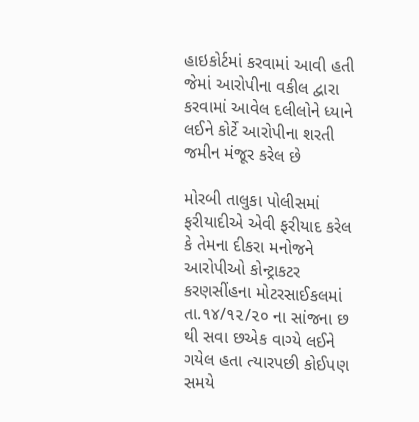હાઇકોર્ટમાં કરવામાં આવી હતી જેમાં આરોપીના વકીલ દ્વારા કરવામાં આવેલ દલીલોને ધ્યાને લઈને કોર્ટે આરોપીના શરતી જમીન મંજૂર કરેલ છે

મોરબી તાલુકા પોલીસમાં ફરીયાદીએ એવી ફરીયાદ કરેલ કે તેમના દીકરા મનોજને આરોપીઓ કોન્ટ્રાકટર કરણસીંહના મોટરસાઈકલમાં તા.૧૪/૧૨/૨૦ ના સાંજના છ થી સવા છએક વાગ્યે લઈને ગયેલ હતા ત્યારપછી કોઈપણ સમયે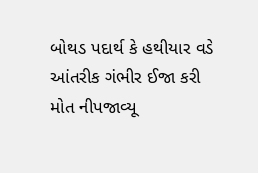બોથડ પદાર્થ કે હથીયાર વડે આંતરીક ગંભીર ઈજા કરી મોત નીપજાવ્યૂ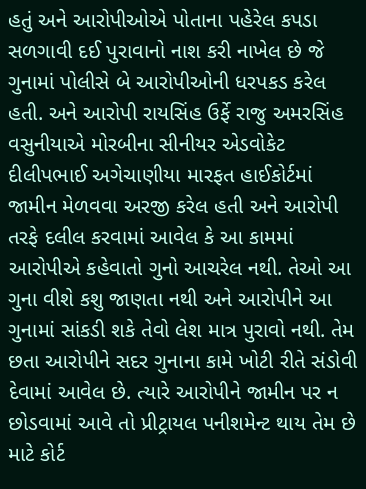હતું અને આરોપીઓએ પોતાના પહેરેલ કપડા સળગાવી દઈ પુરાવાનો નાશ કરી નાખેલ છે જે ગુનામાં પોલીસે બે આરોપીઓની ધરપકડ કરેલ હતી. અને આરોપી રાયસિંહ ઉર્ફે રાજુ અમરસિંહ વસુનીયાએ મોરબીના સીનીયર એડવોકેટ દીલીપભાઈ અગેચાણીયા મારફત હાઈકોર્ટમાં જામીન મેળવવા અરજી કરેલ હતી અને આરોપી તરફે દલીલ કરવામાં આવેલ કે આ કામમાં આરોપીએ કહેવાતો ગુનો આચરેલ નથી. તેઓ આ ગુના વીશે કશુ જાણતા નથી અને આરોપીને આ ગુનામાં સાંકડી શકે તેવો લેશ માત્ર પુરાવો નથી. તેમ છતા આરોપીને સદર ગુનાના કામે ખોટી રીતે સંડોવી દેવામાં આવેલ છે. ત્યારે આરોપીને જામીન પર ન છોડવામાં આવે તો પ્રીટ્રાયલ પનીશમેન્ટ થાય તેમ છે માટે કોર્ટ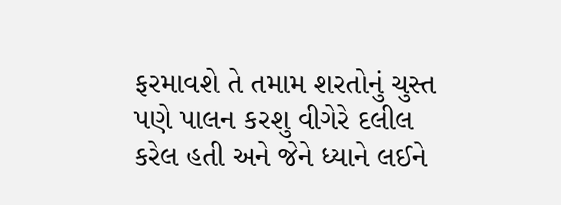ફરમાવશે તે તમામ શરતોનું ચુસ્ત પણે પાલન કરશુ વીગેરે દલીલ કરેલ હતી અને જેને ધ્યાને લઈને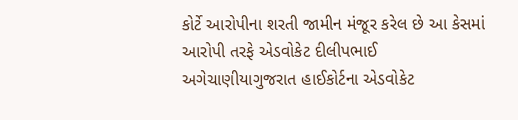કોર્ટે આરોપીના શરતી જામીન મંજૂર કરેલ છે આ કેસમાં આરોપી તરફે એડવોકેટ દીલીપભાઈ અગેચાણીયાગુજરાત હાઈકોર્ટના એડવોકેટ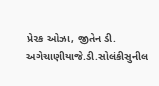પ્રે૨ક ઓઝા, જીતેન ડી. અગેચાણીયાજે.ડી.સોલંકીસુનીલ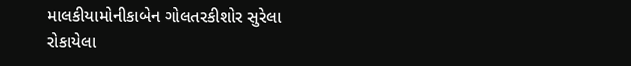માલકીયામોનીકાબેન ગોલતરકીશોર સુરેલા રોકાયેલા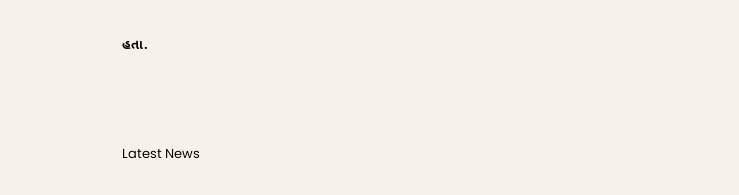હતા.






Latest News